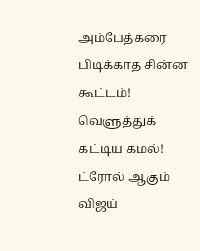அம்பேத்கரை பிடிக்காத சின்ன கூட்டம்! வெளுத்துக் கட்டிய கமல்! ட்ரோல் ஆகும் விஜய்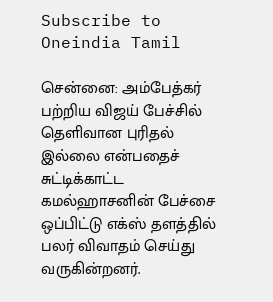Subscribe to Oneindia Tamil

சென்னை: அம்பேத்கர் பற்றிய விஜய் பேச்சில் தெளிவான புரிதல் இல்லை என்பதைச் சுட்டிக்காட்ட கமல்ஹாசனின் பேச்சை ஒப்பிட்டு எக்ஸ் தளத்தில் பலர் விவாதம் செய்து வருகின்றனர்.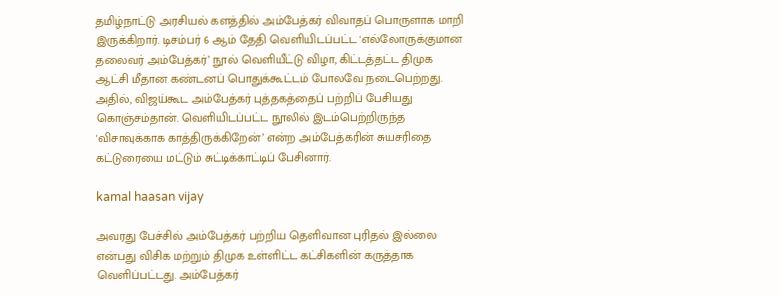தமிழ்நாட்டு அரசியல் களத்தில் அம்பேத்கர் விவாதப் பொருளாக மாறி இருக்கிறார். டிசம்பர் 6 ஆம் தேதி வெளியிடப்பட்ட 'எல்லோருக்குமான தலைவர் அம்பேத்கர்’ நூல் வெளியீட்டு விழா, கிட்டத்தட்ட திமுக ஆட்சி மீதான கண்டனப் பொதுக்கூட்டம் போலவே நடைபெற்றது. அதில், விஜய்கூட அம்பேத்கர் புத்தகத்தைப் பற்றிப் பேசியது கொஞ்சம்தான். வெளியிடப்பட்ட நூலில் இடம்பெற்றிருந்த 'விசாவுக்காக காத்திருக்கிறேன்’ என்ற அம்பேத்கரின் சுயசரிதை கட்டுரையை மட்டும் சுட்டிக்காட்டிப் பேசினார்.

kamal haasan vijay

அவரது பேச்சில் அம்பேத்கர் பற்றிய தெளிவான புரிதல் இல்லை என்பது விசிக மற்றும் திமுக உள்ளிட்ட கட்சிகளின் கருத்தாக வெளிப்பட்டது. அம்பேத்கர்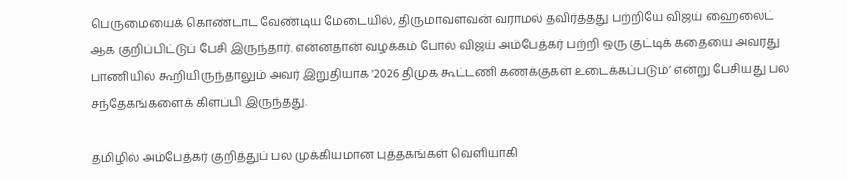பெருமையைக் கொண்டாட வேண்டிய மேடையில், திருமாவளவன் வராமல் தவிர்த்தது பற்றியே விஜய் ஹைலைட் ஆக குறிப்பிட்டுப் பேசி இருந்தார். என்னதான் வழக்கம் போல் விஜய் அம்பேத்கர் பற்றி ஒரு குட்டிக் கதையை அவரது பாணியில் கூறியிருந்தாலும் அவர் இறுதியாக '2026 திமுக கூட்டணி கணக்குகள் உடைக்கப்படும்’ என்று பேசியது பல சந்தேகங்களைக் கிளப்பி இருந்தது.

தமிழில் அம்பேத்கர் குறித்துப் பல முக்கியமான புத்தகங்கள் வெளியாகி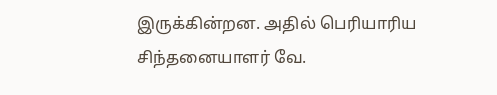இருக்கின்றன. அதில் பெரியாரிய சிந்தனையாளர் வே.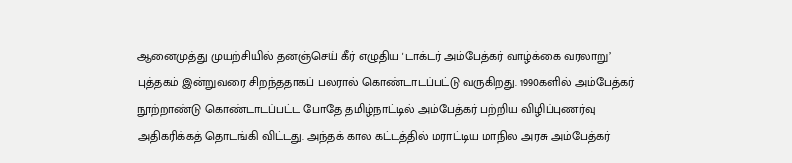ஆனைமுத்து முயற்சியில் தனஞ்செய் கீர் எழுதிய 'டாக்டர் அம்பேத்கர் வாழ்க்கை வரலாறு’ புத்தகம் இன்றுவரை சிறந்ததாகப் பலரால் கொண்டாடப்பட்டு வருகிறது. 1990களில் அம்பேத்கர் நூற்றாண்டு கொண்டாடப்பட்ட போதே தமிழ்நாட்டில் அம்பேத்கர் பற்றிய விழிப்புணர்வு அதிகரிக்கத் தொடங்கி விட்டது. அந்தக் கால கட்டத்தில் மராட்டிய மாநில அரசு அம்பேத்கர்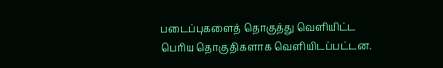படைப்புகளைத் தொகுத்து வெளியிட்ட பெரிய தொகுதிகளாக வெளியிடப்பட்டன.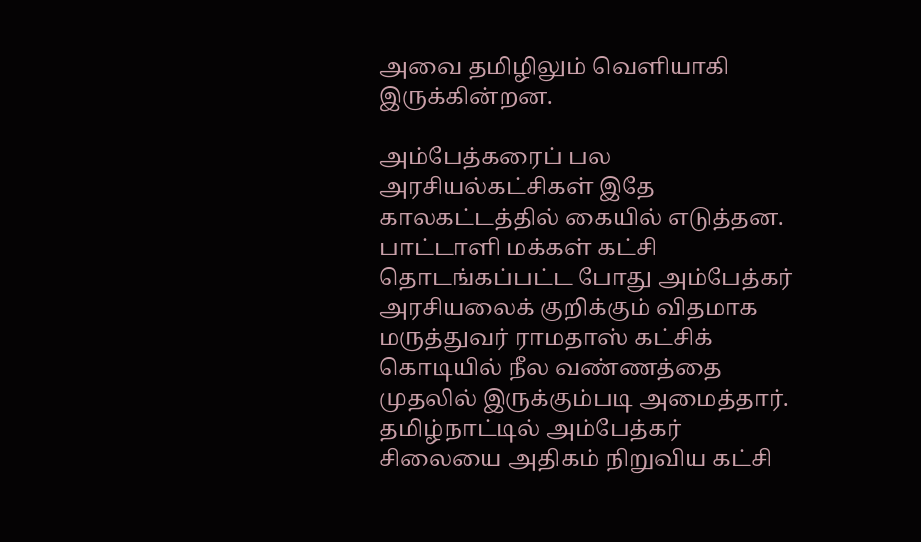அவை தமிழிலும் வெளியாகி இருக்கின்றன.

அம்பேத்கரைப் பல அரசியல்கட்சிகள் இதே காலகட்டத்தில் கையில் எடுத்தன. பாட்டாளி மக்கள் கட்சி தொடங்கப்பட்ட போது அம்பேத்கர் அரசியலைக் குறிக்கும் விதமாக மருத்துவர் ராமதாஸ் கட்சிக் கொடியில் நீல வண்ணத்தை முதலில் இருக்கும்படி அமைத்தார். தமிழ்நாட்டில் அம்பேத்கர் சிலையை அதிகம் நிறுவிய கட்சி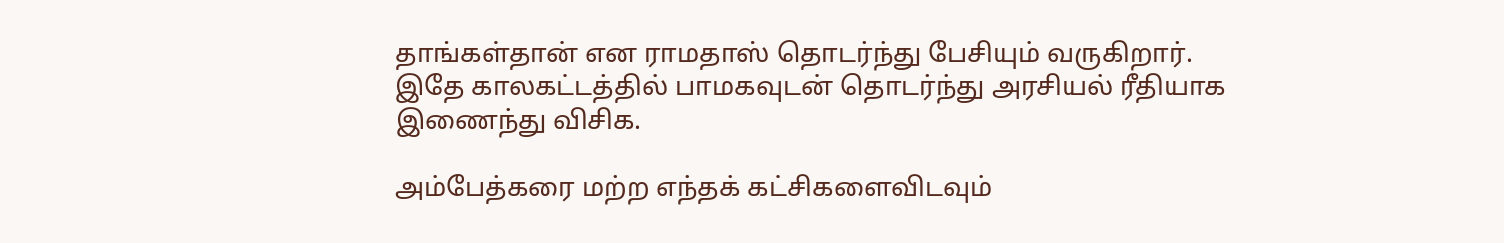தாங்கள்தான் என ராமதாஸ் தொடர்ந்து பேசியும் வருகிறார். இதே காலகட்டத்தில் பாமகவுடன் தொடர்ந்து அரசியல் ரீதியாக இணைந்து விசிக.

அம்பேத்கரை மற்ற எந்தக் கட்சிகளைவிடவும்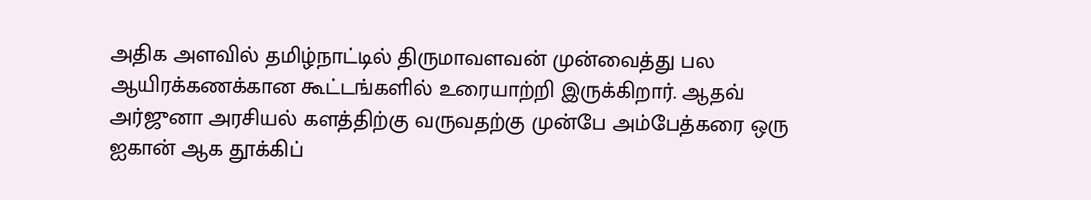அதிக அளவில் தமிழ்நாட்டில் திருமாவளவன் முன்வைத்து பல ஆயிரக்கணக்கான கூட்டங்களில் உரையாற்றி இருக்கிறார். ஆதவ் அர்ஜுனா அரசியல் களத்திற்கு வருவதற்கு முன்பே அம்பேத்கரை ஒரு ஐகான் ஆக தூக்கிப்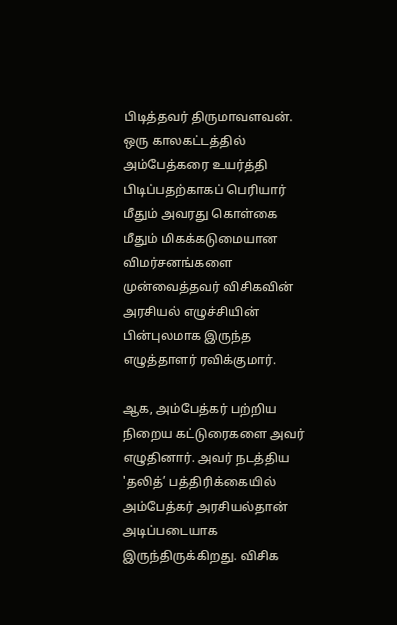பிடித்தவர் திருமாவளவன். ஒரு காலகட்டத்தில் அம்பேத்கரை உயர்த்தி பிடிப்பதற்காகப் பெரியார் மீதும் அவரது கொள்கை மீதும் மிகக்கடுமையான விமர்சனங்களை முன்வைத்தவர் விசிகவின் அரசியல் எழுச்சியின் பின்புலமாக இருந்த எழுத்தாளர் ரவிக்குமார்.

ஆக, அம்பேத்கர் பற்றிய நிறைய கட்டுரைகளை அவர் எழுதினார். அவர் நடத்திய 'தலித்’ பத்திரிக்கையில் அம்பேத்கர் அரசியல்தான் அடிப்படையாக இருந்திருக்கிறது. விசிக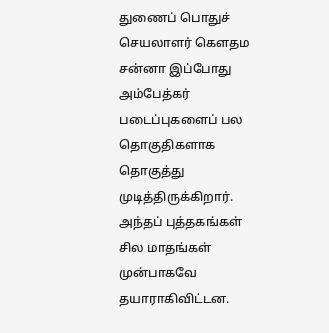துணைப் பொதுச் செயலாளர் கெளதம சன்னா இப்போது அம்பேத்கர் படைப்புகளைப் பல தொகுதிகளாக தொகுத்து முடித்திருக்கிறார். அந்தப் புத்தகங்கள் சில மாதங்கள் முன்பாகவே தயாராகிவிட்டன.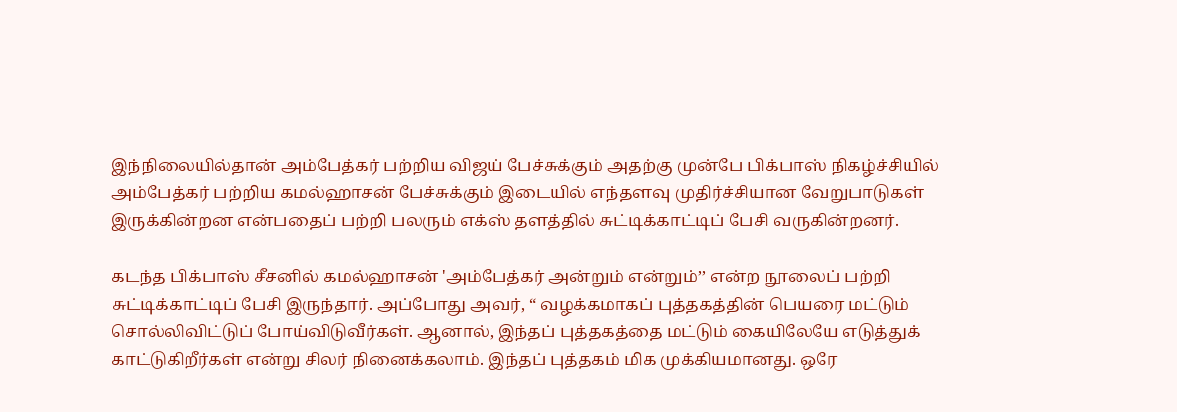இந்நிலையில்தான் அம்பேத்கர் பற்றிய விஜய் பேச்சுக்கும் அதற்கு முன்பே பிக்பாஸ் நிகழ்ச்சியில் அம்பேத்கர் பற்றிய கமல்ஹாசன் பேச்சுக்கும் இடையில் எந்தளவு முதிர்ச்சியான வேறுபாடுகள் இருக்கின்றன என்பதைப் பற்றி பலரும் எக்ஸ் தளத்தில் சுட்டிக்காட்டிப் பேசி வருகின்றனர்.

கடந்த பிக்பாஸ் சீசனில் கமல்ஹாசன் 'அம்பேத்கர் அன்றும் என்றும்’’ என்ற நூலைப் பற்றி சுட்டிக்காட்டிப் பேசி இருந்தார். அப்போது அவர், “ வழக்கமாகப் புத்தகத்தின் பெயரை மட்டும் சொல்லிவிட்டுப் போய்விடுவீர்கள். ஆனால், இந்தப் புத்தகத்தை மட்டும் கையிலேயே எடுத்துக் காட்டுகிறீர்கள் என்று சிலர் நினைக்கலாம். இந்தப் புத்தகம் மிக முக்கியமானது. ஒரே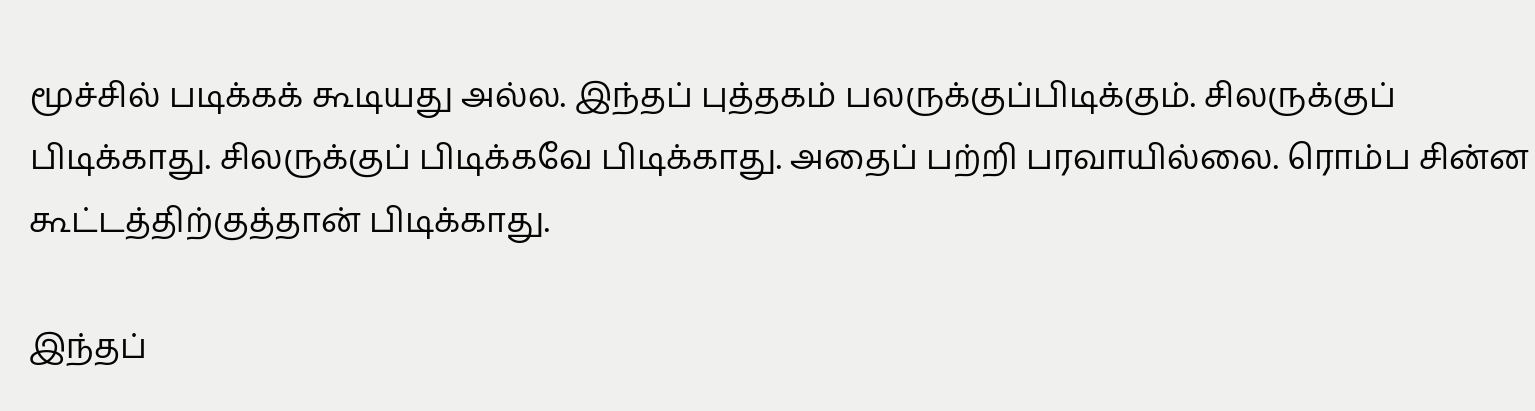மூச்சில் படிக்கக் கூடியது அல்ல. இந்தப் புத்தகம் பலருக்குப்பிடிக்கும். சிலருக்குப் பிடிக்காது. சிலருக்குப் பிடிக்கவே பிடிக்காது. அதைப் பற்றி பரவாயில்லை. ரொம்ப சின்ன கூட்டத்திற்குத்தான் பிடிக்காது.

இந்தப்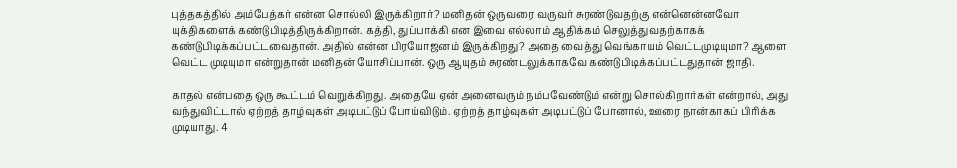புத்தகத்தில் அம்பேத்கர் என்ன சொல்லி இருக்கிறார்? மனிதன் ஒருவரை வருவர் சுரண்டுவதற்கு என்னென்னவோ யுக்திகளைக் கண்டுபிடித்திருக்கிறான். கத்தி, துப்பாக்கி என இவை எல்லாம் ஆதிக்கம் செலுத்துவதற்காகக் கண்டுபிடிக்கப்பட்டவைதான். அதில் என்ன பிரயோஜனம் இருக்கிறது? அதை வைத்து வெங்காயம் வெட்டமுடியுமா? ஆளை வெட்ட முடியுமா என்றுதான் மனிதன் யோசிப்பான். ஒரு ஆயுதம் சுரண்டலுக்காகவே கண்டுபிடிக்கப்பட்டதுதான் ஜாதி.

காதல் என்பதை ஒரு கூட்டம் வெறுக்கிறது. அதையே ஏன் அனைவரும் நம்பவேண்டும் என்று சொல்கிறார்கள் என்றால், அது வந்துவிட்டால் ஏற்றத் தாழ்வுகள் அடிபட்டுப் போய்விடும். ஏற்றத் தாழ்வுகள் அடிபட்டுப் போனால், ஊரை நான்காகப் பிரிக்க முடியாது. 4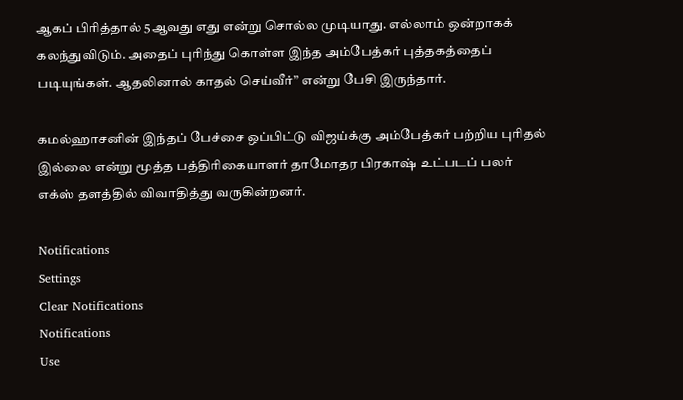ஆகப் பிரித்தால் 5ஆவது எது என்று சொல்ல முடியாது. எல்லாம் ஒன்றாகக் கலந்துவிடும். அதைப் புரிந்து கொள்ள இந்த அம்பேத்கர் புத்தகத்தைப் படியுங்கள். ஆதலினால் காதல் செய்வீர்” என்று பேசி இருந்தார்.

கமல்ஹாசனின் இந்தப் பேச்சை ஒப்பிட்டு விஜய்க்கு அம்பேத்கர் பற்றிய புரிதல் இல்லை என்று மூத்த பத்திரிகையாளர் தாமோதர பிரகாஷ் உட்படப் பலர் எக்ஸ் தளத்தில் விவாதித்து வருகின்றனர்.

Notifications
Settings
Clear Notifications
Notifications
Use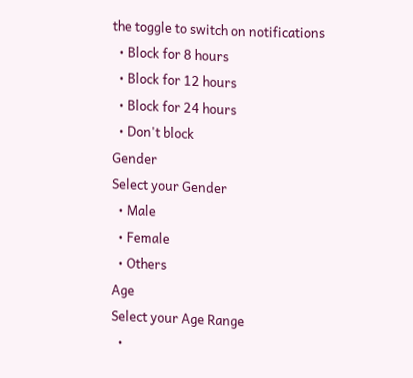the toggle to switch on notifications
  • Block for 8 hours
  • Block for 12 hours
  • Block for 24 hours
  • Don't block
Gender
Select your Gender
  • Male
  • Female
  • Others
Age
Select your Age Range
  •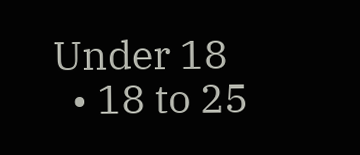Under 18
  • 18 to 25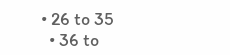• 26 to 35
  • 36 to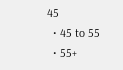45
  • 45 to 55
  • 55+